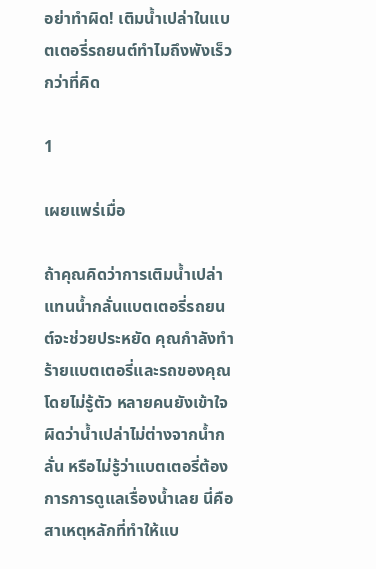อย่าทำผิด! เติมน้ำเปล่าในแบตเตอรี่รถยนต์ทำไมถึงพังเร็วกว่าที่คิด

1

เผยแพร่เมื่อ

ถ้าคุณคิดว่าการเติมน้ำเปล่าแทนน้ำกลั่นแบตเตอรี่รถยนต์จะช่วยประหยัด คุณกำลังทำร้ายแบตเตอรี่และรถของคุณโดยไม่รู้ตัว หลายคนยังเข้าใจผิดว่าน้ำเปล่าไม่ต่างจากน้ำกลั่น หรือไม่รู้ว่าแบตเตอรี่ต้องการการดูแลเรื่องน้ำเลย นี่คือสาเหตุหลักที่ทำให้แบ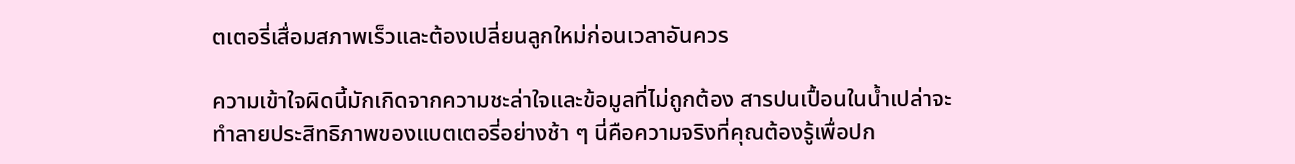ตเตอรี่เสื่อมสภาพเร็วและต้องเปลี่ยนลูกใหม่ก่อนเวลาอันควร

ความเข้าใจผิดนี้มักเกิดจากความชะล่าใจและข้อมูลที่ไม่ถูกต้อง สารปนเปื้อนในน้ำเปล่าจะทำลายประสิทธิภาพของแบตเตอรี่อย่างช้า ๆ นี่คือความจริงที่คุณต้องรู้เพื่อปก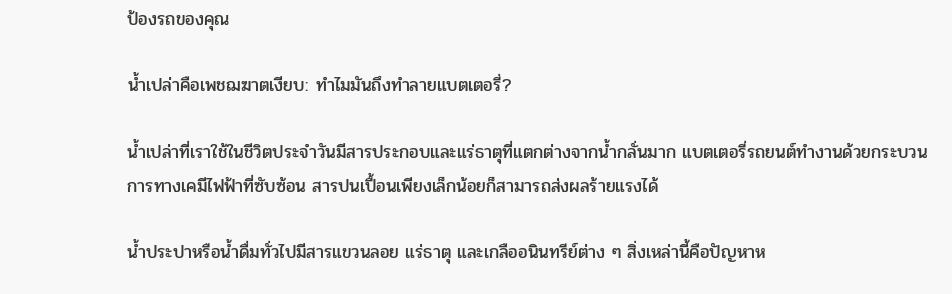ป้องรถของคุณ

น้ำเปล่าคือเพชฌฆาตเงียบ: ทำไมมันถึงทำลายแบตเตอรี่?

น้ำเปล่าที่เราใช้ในชีวิตประจำวันมีสารประกอบและแร่ธาตุที่แตกต่างจากน้ำกลั่นมาก แบตเตอรี่รถยนต์ทำงานด้วยกระบวนการทางเคมีไฟฟ้าที่ซับซ้อน สารปนเปื้อนเพียงเล็กน้อยก็สามารถส่งผลร้ายแรงได้

น้ำประปาหรือน้ำดื่มทั่วไปมีสารแขวนลอย แร่ธาตุ และเกลืออนินทรีย์ต่าง ๆ สิ่งเหล่านี้คือปัญหาห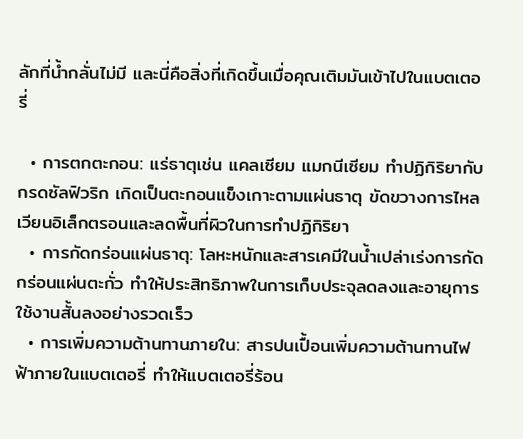ลักที่น้ำกลั่นไม่มี และนี่คือสิ่งที่เกิดขึ้นเมื่อคุณเติมมันเข้าไปในแบตเตอรี่

  • การตกตะกอน: แร่ธาตุเช่น แคลเซียม แมกนีเซียม ทำปฏิกิริยากับกรดซัลฟิวริก เกิดเป็นตะกอนแข็งเกาะตามแผ่นธาตุ ขัดขวางการไหลเวียนอิเล็กตรอนและลดพื้นที่ผิวในการทำปฏิกิริยา
  • การกัดกร่อนแผ่นธาตุ: โลหะหนักและสารเคมีในน้ำเปล่าเร่งการกัดกร่อนแผ่นตะกั่ว ทำให้ประสิทธิภาพในการเก็บประจุลดลงและอายุการใช้งานสั้นลงอย่างรวดเร็ว
  • การเพิ่มความต้านทานภายใน: สารปนเปื้อนเพิ่มความต้านทานไฟฟ้าภายในแบตเตอรี่ ทำให้แบตเตอรี่ร้อน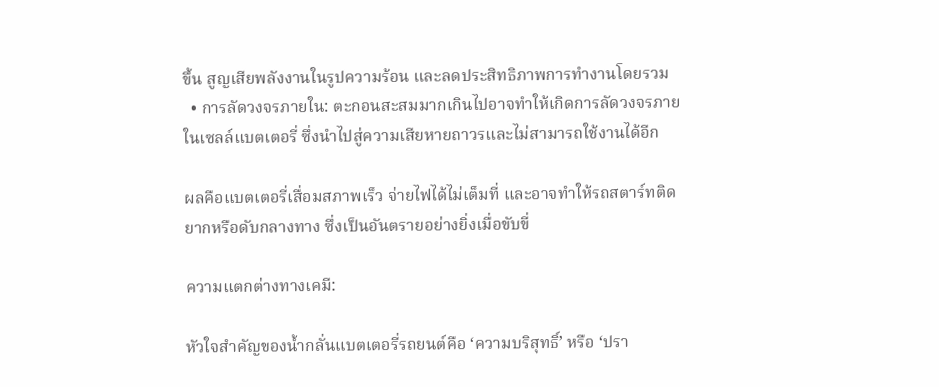ขึ้น สูญเสียพลังงานในรูปความร้อน และลดประสิทธิภาพการทำงานโดยรวม
  • การลัดวงจรภายใน: ตะกอนสะสมมากเกินไปอาจทำให้เกิดการลัดวงจรภายในเซลล์แบตเตอรี่ ซึ่งนำไปสู่ความเสียหายถาวรและไม่สามารถใช้งานได้อีก

ผลคือแบตเตอรี่เสื่อมสภาพเร็ว จ่ายไฟได้ไม่เต็มที่ และอาจทำให้รถสตาร์ทติดยากหรือดับกลางทาง ซึ่งเป็นอันตรายอย่างยิ่งเมื่อขับขี่

ความแตกต่างทางเคมี:

หัวใจสำคัญของน้ำกลั่นแบตเตอรี่รถยนต์คือ ‘ความบริสุทธิ์’ หรือ ‘ปรา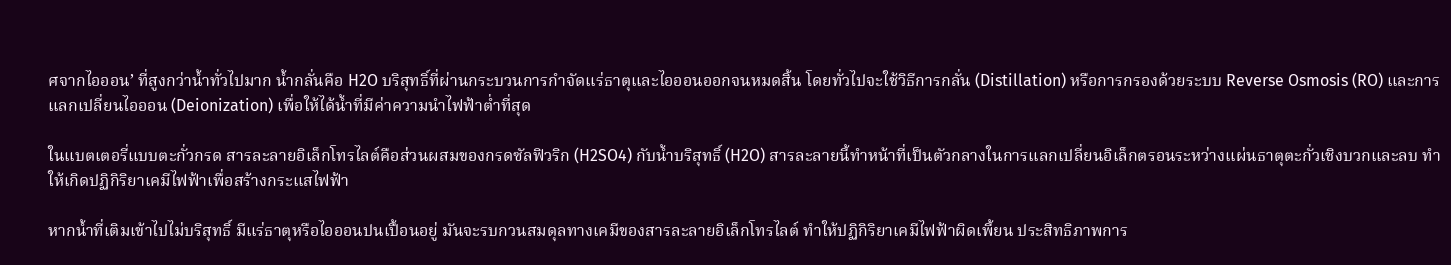ศจากไอออน’ ที่สูงกว่าน้ำทั่วไปมาก น้ำกลั่นคือ H2O บริสุทธิ์ที่ผ่านกระบวนการกำจัดแร่ธาตุและไอออนออกจนหมดสิ้น โดยทั่วไปจะใช้วิธีการกลั่น (Distillation) หรือการกรองด้วยระบบ Reverse Osmosis (RO) และการแลกเปลี่ยนไอออน (Deionization) เพื่อให้ได้น้ำที่มีค่าความนำไฟฟ้าต่ำที่สุด

ในแบตเตอรี่แบบตะกั่วกรด สารละลายอิเล็กโทรไลต์คือส่วนผสมของกรดซัลฟิวริก (H2SO4) กับน้ำบริสุทธิ์ (H2O) สารละลายนี้ทำหน้าที่เป็นตัวกลางในการแลกเปลี่ยนอิเล็กตรอนระหว่างแผ่นธาตุตะกั่วเชิงบวกและลบ ทำให้เกิดปฏิกิริยาเคมีไฟฟ้าเพื่อสร้างกระแสไฟฟ้า

หากน้ำที่เติมเข้าไปไม่บริสุทธิ์ มีแร่ธาตุหรือไอออนปนเปื้อนอยู่ มันจะรบกวนสมดุลทางเคมีของสารละลายอิเล็กโทรไลต์ ทำให้ปฏิกิริยาเคมีไฟฟ้าผิดเพี้ยน ประสิทธิภาพการ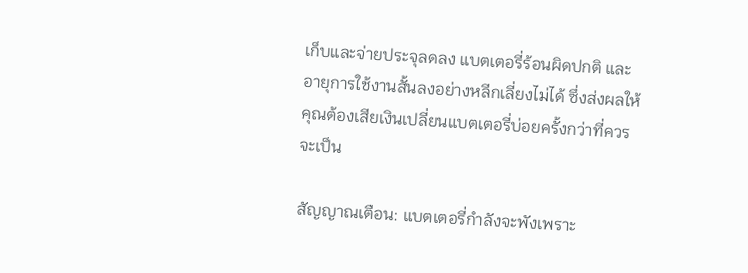เก็บและจ่ายประจุลดลง แบตเตอรี่ร้อนผิดปกติ และอายุการใช้งานสั้นลงอย่างหลีกเลี่ยงไม่ได้ ซึ่งส่งผลให้คุณต้องเสียเงินเปลี่ยนแบตเตอรี่บ่อยครั้งกว่าที่ควรจะเป็น

สัญญาณเตือน: แบตเตอรี่กำลังจะพังเพราะ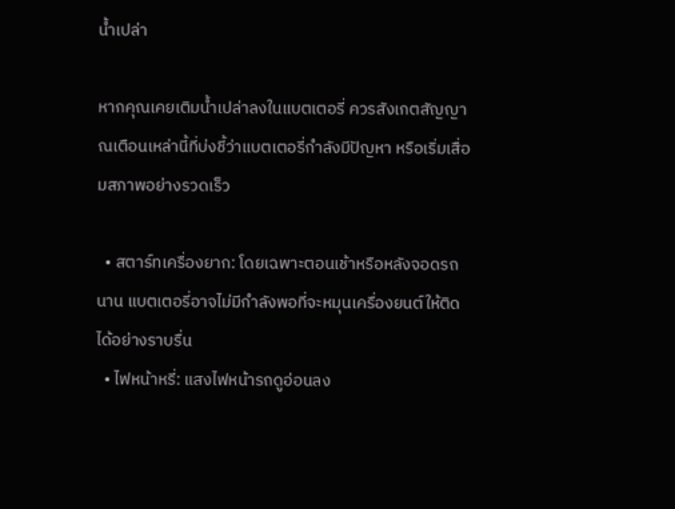น้ำเปล่า

หากคุณเคยเติมน้ำเปล่าลงในแบตเตอรี่ ควรสังเกตสัญญาณเตือนเหล่านี้ที่บ่งชี้ว่าแบตเตอรี่กำลังมีปัญหา หรือเริ่มเสื่อมสภาพอย่างรวดเร็ว

  • สตาร์ทเครื่องยาก: โดยเฉพาะตอนเช้าหรือหลังจอดรถนาน แบตเตอรี่อาจไม่มีกำลังพอที่จะหมุนเครื่องยนต์ให้ติดได้อย่างราบรื่น
  • ไฟหน้าหรี่: แสงไฟหน้ารถดูอ่อนลง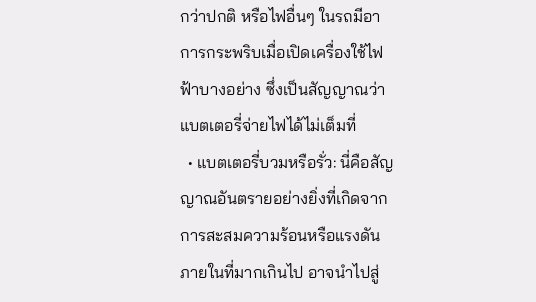กว่าปกติ หรือไฟอื่นๆ ในรถมีอาการกระพริบเมื่อเปิดเครื่องใช้ไฟฟ้าบางอย่าง ซึ่งเป็นสัญญาณว่าแบตเตอรี่จ่ายไฟได้ไม่เต็มที่
  • แบตเตอรี่บวมหรือรั่ว: นี่คือสัญญาณอันตรายอย่างยิ่งที่เกิดจากการสะสมความร้อนหรือแรงดันภายในที่มากเกินไป อาจนำไปสู่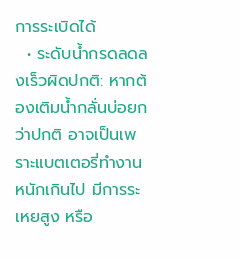การระเบิดได้
  • ระดับน้ำกรดลดลงเร็วผิดปกติ: หากต้องเติมน้ำกลั่นบ่อยกว่าปกติ อาจเป็นเพราะแบตเตอรี่ทำงานหนักเกินไป มีการระเหยสูง หรือ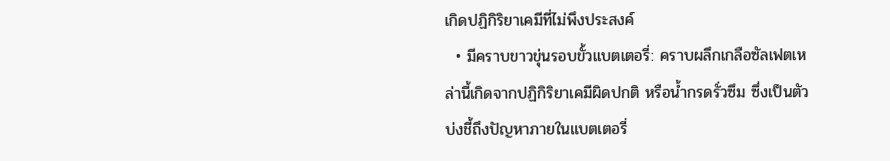เกิดปฏิกิริยาเคมีที่ไม่พึงประสงค์
  • มีคราบขาวขุ่นรอบขั้วแบตเตอรี่: คราบผลึกเกลือซัลเฟตเหล่านี้เกิดจากปฏิกิริยาเคมีผิดปกติ หรือน้ำกรดรั่วซึม ซึ่งเป็นตัวบ่งชี้ถึงปัญหาภายในแบตเตอรี่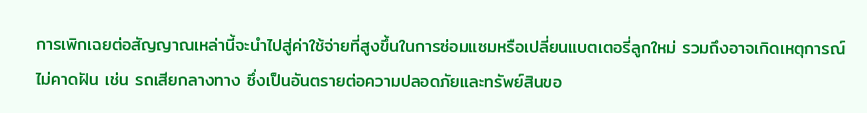การเพิกเฉยต่อสัญญาณเหล่านี้จะนำไปสู่ค่าใช้จ่ายที่สูงขึ้นในการซ่อมแซมหรือเปลี่ยนแบตเตอรี่ลูกใหม่ รวมถึงอาจเกิดเหตุการณ์ไม่คาดฝัน เช่น รถเสียกลางทาง ซึ่งเป็นอันตรายต่อความปลอดภัยและทรัพย์สินขอ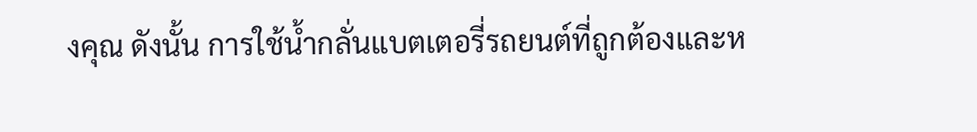งคุณ ดังนั้น การใช้น้ำกลั่นแบตเตอรี่รถยนต์ที่ถูกต้องและห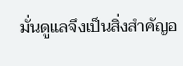มั่นดูแลจึงเป็นสิ่งสำคัญอ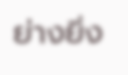ย่างยิ่ง